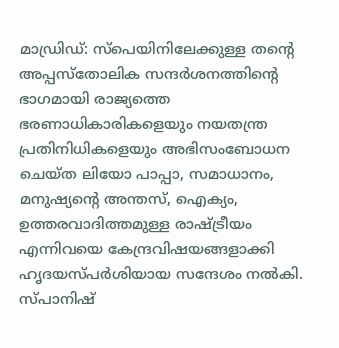മാഡ്രിഡ്: സ്പെയിനിലേക്കുള്ള തന്റെ അപ്പസ്തോലിക സന്ദർശനത്തിന്റെ ഭാഗമായി രാജ്യത്തെ ഭരണാധികാരികളെയും നയതന്ത്ര പ്രതിനിധികളെയും അഭിസംബോധന ചെയ്ത ലിയോ പാപ്പാ, സമാധാനം, മനുഷ്യന്റെ അന്തസ്, ഐക്യം, ഉത്തരവാദിത്തമുള്ള രാഷ്ട്രീയം എന്നിവയെ കേന്ദ്രവിഷയങ്ങളാക്കി ഹൃദയസ്പർശിയായ സന്ദേശം നൽകി.
സ്പാനിഷ്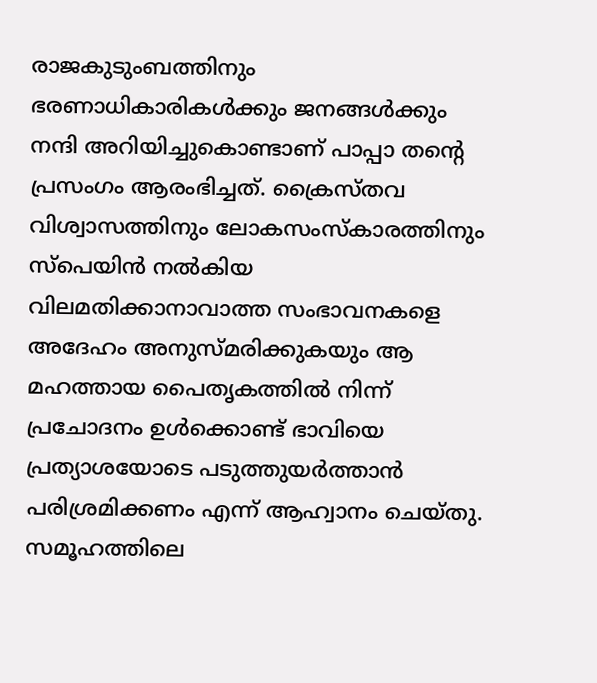രാജകുടുംബത്തിനും ഭരണാധികാരികൾക്കും ജനങ്ങൾക്കും നന്ദി അറിയിച്ചുകൊണ്ടാണ് പാപ്പാ തന്റെ പ്രസംഗം ആരംഭിച്ചത്. ക്രൈസ്തവ വിശ്വാസത്തിനും ലോകസംസ്കാരത്തിനും സ്പെയിൻ നൽകിയ വിലമതിക്കാനാവാത്ത സംഭാവനകളെ അദേഹം അനുസ്മരിക്കുകയും ആ മഹത്തായ പൈതൃകത്തിൽ നിന്ന് പ്രചോദനം ഉൾക്കൊണ്ട് ഭാവിയെ പ്രത്യാശയോടെ പടുത്തുയർത്താൻ പരിശ്രമിക്കണം എന്ന് ആഹ്വാനം ചെയ്തു.
സമൂഹത്തിലെ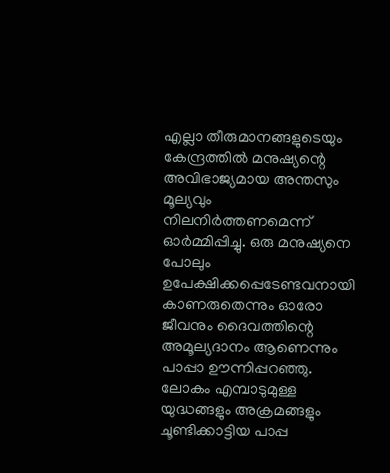എല്ലാ തീരുമാനങ്ങളുടെയും കേന്ദ്രത്തിൽ മനുഷ്യന്റെ അവിഭാജ്യമായ അന്തസും മൂല്യവും നിലനിർത്തണമെന്ന് ഓർമ്മിപ്പിച്ചു. ഒരു മനുഷ്യനെ പോലും ഉപേക്ഷിക്കപ്പെടേണ്ടവനായി കാണരുതെന്നും ഓരോ ജീവനും ദൈവത്തിന്റെ അമൂല്യദാനം ആണെന്നും പാപ്പാ ഊന്നിപ്പറഞ്ഞു.
ലോകം എമ്പാടുമുള്ള യുദ്ധങ്ങളും അക്രമങ്ങളും ചൂണ്ടിക്കാട്ടിയ പാപ്പ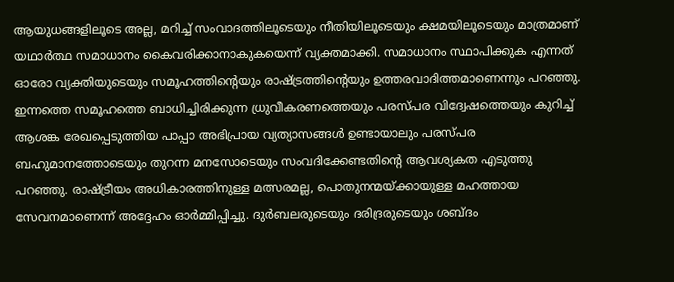ആയുധങ്ങളിലൂടെ അല്ല, മറിച്ച് സംവാദത്തിലൂടെയും നീതിയിലൂടെയും ക്ഷമയിലൂടെയും മാത്രമാണ് യഥാർത്ഥ സമാധാനം കൈവരിക്കാനാകുകയെന്ന് വ്യക്തമാക്കി. സമാധാനം സ്ഥാപിക്കുക എന്നത് ഓരോ വ്യക്തിയുടെയും സമൂഹത്തിന്റെയും രാഷ്ട്രത്തിന്റെയും ഉത്തരവാദിത്തമാണെന്നും പറഞ്ഞു.
ഇന്നത്തെ സമൂഹത്തെ ബാധിച്ചിരിക്കുന്ന ധ്രുവീകരണത്തെയും പരസ്പര വിദ്വേഷത്തെയും കുറിച്ച് ആശങ്ക രേഖപ്പെടുത്തിയ പാപ്പാ അഭിപ്രായ വ്യത്യാസങ്ങൾ ഉണ്ടായാലും പരസ്പര ബഹുമാനത്തോടെയും തുറന്ന മനസോടെയും സംവദിക്കേണ്ടതിന്റെ ആവശ്യകത എടുത്തു പറഞ്ഞു. രാഷ്ട്രീയം അധികാരത്തിനുള്ള മത്സരമല്ല, പൊതുനന്മയ്ക്കായുള്ള മഹത്തായ സേവനമാണെന്ന് അദ്ദേഹം ഓർമ്മിപ്പിച്ചു. ദുർബലരുടെയും ദരിദ്രരുടെയും ശബ്ദം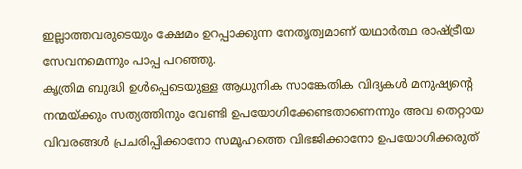ഇല്ലാത്തവരുടെയും ക്ഷേമം ഉറപ്പാക്കുന്ന നേതൃത്വമാണ് യഥാർത്ഥ രാഷ്ട്രീയ സേവനമെന്നും പാപ്പ പറഞ്ഞു.
കൃത്രിമ ബുദ്ധി ഉൾപ്പെടെയുള്ള ആധുനിക സാങ്കേതിക വിദ്യകൾ മനുഷ്യന്റെ നന്മയ്ക്കും സത്യത്തിനും വേണ്ടി ഉപയോഗിക്കേണ്ടതാണെന്നും അവ തെറ്റായ വിവരങ്ങൾ പ്രചരിപ്പിക്കാനോ സമൂഹത്തെ വിഭജിക്കാനോ ഉപയോഗിക്കരുത്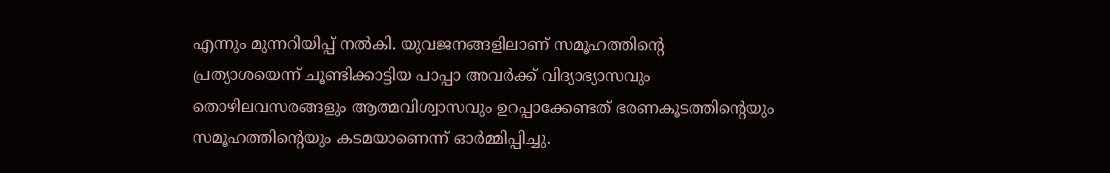എന്നും മുന്നറിയിപ്പ് നൽകി. യുവജനങ്ങളിലാണ് സമൂഹത്തിന്റെ പ്രത്യാശയെന്ന് ചൂണ്ടിക്കാട്ടിയ പാപ്പാ അവർക്ക് വിദ്യാഭ്യാസവും തൊഴിലവസരങ്ങളും ആത്മവിശ്വാസവും ഉറപ്പാക്കേണ്ടത് ഭരണകൂടത്തിന്റെയും സമൂഹത്തിന്റെയും കടമയാണെന്ന് ഓർമ്മിപ്പിച്ചു.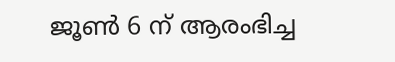ജൂൺ 6 ന് ആരംഭിച്ച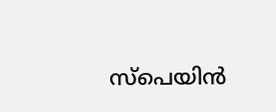സ്പെയിൻ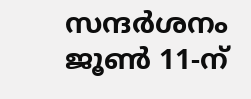സന്ദർശനം ജൂൺ 11-ന്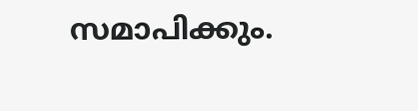സമാപിക്കും.